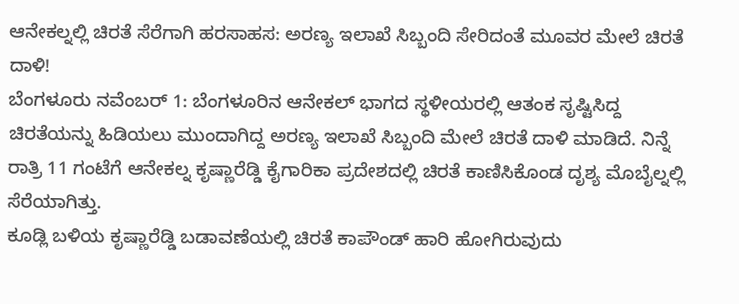ಆನೇಕಲ್ನಲ್ಲಿ ಚಿರತೆ ಸೆರೆಗಾಗಿ ಹರಸಾಹಸ: ಅರಣ್ಯ ಇಲಾಖೆ ಸಿಬ್ಬಂದಿ ಸೇರಿದಂತೆ ಮೂವರ ಮೇಲೆ ಚಿರತೆ ದಾಳಿ!
ಬೆಂಗಳೂರು ನವೆಂಬರ್ 1: ಬೆಂಗಳೂರಿನ ಆನೇಕಲ್ ಭಾಗದ ಸ್ಥಳೀಯರಲ್ಲಿ ಆತಂಕ ಸೃಷ್ಟಿಸಿದ್ದ ಚಿರತೆಯನ್ನು ಹಿಡಿಯಲು ಮುಂದಾಗಿದ್ದ ಅರಣ್ಯ ಇಲಾಖೆ ಸಿಬ್ಬಂದಿ ಮೇಲೆ ಚಿರತೆ ದಾಳಿ ಮಾಡಿದೆ. ನಿನ್ನೆ ರಾತ್ರಿ 11 ಗಂಟೆಗೆ ಆನೇಕಲ್ನ ಕೃಷ್ಣಾರೆಡ್ಡಿ ಕೈಗಾರಿಕಾ ಪ್ರದೇಶದಲ್ಲಿ ಚಿರತೆ ಕಾಣಿಸಿಕೊಂಡ ದೃಶ್ಯ ಮೊಬೈಲ್ನಲ್ಲಿ ಸೆರೆಯಾಗಿತ್ತು.
ಕೂಡ್ಲಿ ಬಳಿಯ ಕೃಷ್ಣಾರೆಡ್ಡಿ ಬಡಾವಣೆಯಲ್ಲಿ ಚಿರತೆ ಕಾಪೌಂಡ್ ಹಾರಿ ಹೋಗಿರುವುದು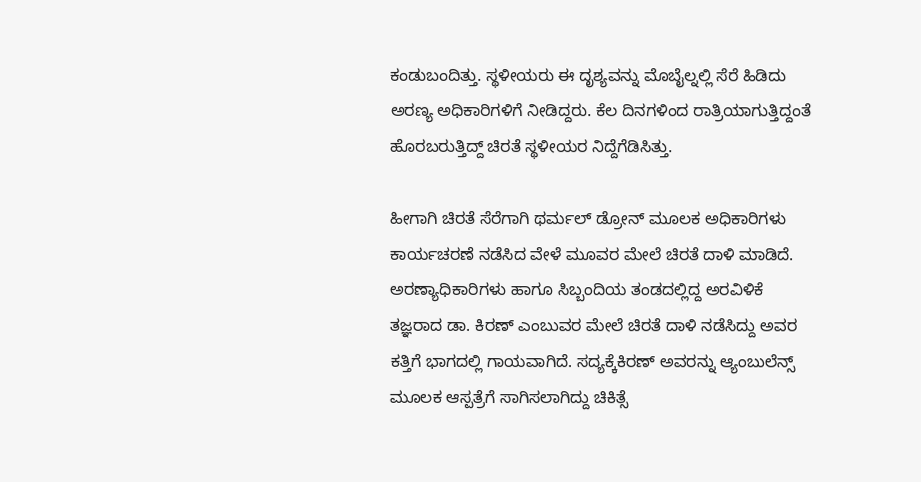ಕಂಡುಬಂದಿತ್ತು. ಸ್ಥಳೀಯರು ಈ ದೃಶ್ಯವನ್ನು ಮೊಬೈಲ್ನಲ್ಲಿ ಸೆರೆ ಹಿಡಿದು ಅರಣ್ಯ ಅಧಿಕಾರಿಗಳಿಗೆ ನೀಡಿದ್ದರು. ಕೆಲ ದಿನಗಳಿಂದ ರಾತ್ರಿಯಾಗುತ್ತಿದ್ದಂತೆ ಹೊರಬರುತ್ತಿದ್ದ್ ಚಿರತೆ ಸ್ಥಳೀಯರ ನಿದ್ದೆಗೆಡಿಸಿತ್ತು.

ಹೀಗಾಗಿ ಚಿರತೆ ಸೆರೆಗಾಗಿ ಥರ್ಮಲ್ ಡ್ರೋನ್ ಮೂಲಕ ಅಧಿಕಾರಿಗಳು ಕಾರ್ಯಚರಣೆ ನಡೆಸಿದ ವೇಳೆ ಮೂವರ ಮೇಲೆ ಚಿರತೆ ದಾಳಿ ಮಾಡಿದೆ. ಅರಣ್ಯಾಧಿಕಾರಿಗಳು ಹಾಗೂ ಸಿಬ್ಬಂದಿಯ ತಂಡದಲ್ಲಿದ್ದ ಅರವಿಳಿಕೆ ತಜ್ಞರಾದ ಡಾ. ಕಿರಣ್ ಎಂಬುವರ ಮೇಲೆ ಚಿರತೆ ದಾಳಿ ನಡೆಸಿದ್ದು ಅವರ ಕತ್ತಿಗೆ ಭಾಗದಲ್ಲಿ ಗಾಯವಾಗಿದೆ. ಸದ್ಯಕ್ಕೆಕಿರಣ್ ಅವರನ್ನು ಆ್ಯಂಬುಲೆನ್ಸ್ ಮೂಲಕ ಆಸ್ಪತ್ರೆಗೆ ಸಾಗಿಸಲಾಗಿದ್ದು ಚಿಕಿತ್ಸೆ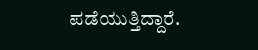ಪಡೆಯುತ್ತಿದ್ದಾರೆ.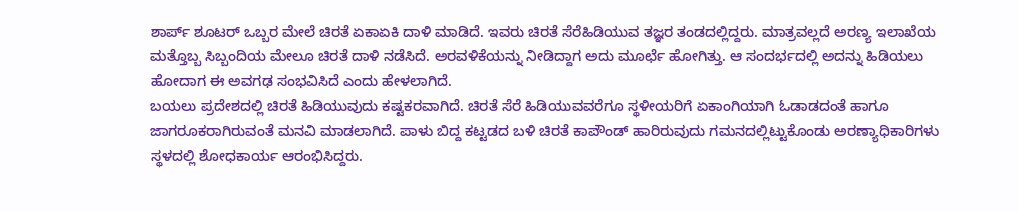ಶಾರ್ಪ್ ಶೂಟರ್ ಒಬ್ಬರ ಮೇಲೆ ಚಿರತೆ ಏಕಾಏಕಿ ದಾಳಿ ಮಾಡಿದೆ. ಇವರು ಚಿರತೆ ಸೆರೆಹಿಡಿಯುವ ತಜ್ಞರ ತಂಡದಲ್ಲಿದ್ದರು. ಮಾತ್ರವಲ್ಲದೆ ಅರಣ್ಯ ಇಲಾಖೆಯ ಮತ್ತೊಬ್ಬ ಸಿಬ್ಬಂದಿಯ ಮೇಲೂ ಚಿರತೆ ದಾಳಿ ನಡೆಸಿದೆ. ಅರವಳಿಕೆಯನ್ನು ನೀಡಿದ್ದಾಗ ಅದು ಮೂರ್ಛೆ ಹೋಗಿತ್ತು. ಆ ಸಂದರ್ಭದಲ್ಲಿ ಅದನ್ನು ಹಿಡಿಯಲು ಹೋದಾಗ ಈ ಅವಗಢ ಸಂಭವಿಸಿದೆ ಎಂದು ಹೇಳಲಾಗಿದೆ.
ಬಯಲು ಪ್ರದೇಶದಲ್ಲಿ ಚಿರತೆ ಹಿಡಿಯುವುದು ಕಷ್ಟಕರವಾಗಿದೆ. ಚಿರತೆ ಸೆರೆ ಹಿಡಿಯುವವರೆಗೂ ಸ್ಥಳೀಯರಿಗೆ ಏಕಾಂಗಿಯಾಗಿ ಓಡಾಡದಂತೆ ಹಾಗೂ ಜಾಗರೂಕರಾಗಿರುವಂತೆ ಮನವಿ ಮಾಡಲಾಗಿದೆ. ಪಾಳು ಬಿದ್ದ ಕಟ್ಟಡದ ಬಳಿ ಚಿರತೆ ಕಾಪೌಂಡ್ ಹಾರಿರುವುದು ಗಮನದಲ್ಲಿಟ್ಟುಕೊಂಡು ಅರಣ್ಯಾಧಿಕಾರಿಗಳು ಸ್ಥಳದಲ್ಲಿ ಶೋಧಕಾರ್ಯ ಆರಂಭಿಸಿದ್ದರು.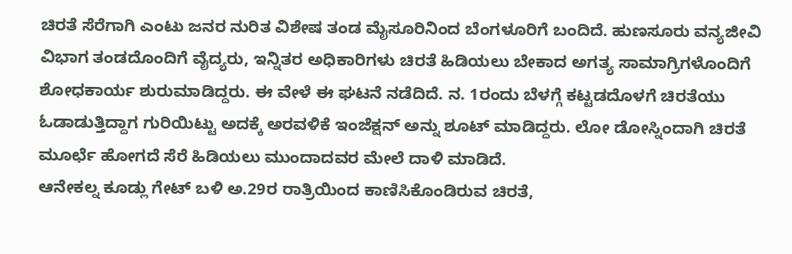ಚಿರತೆ ಸೆರೆಗಾಗಿ ಎಂಟು ಜನರ ನುರಿತ ವಿಶೇಷ ತಂಡ ಮೈಸೂರಿನಿಂದ ಬೆಂಗಳೂರಿಗೆ ಬಂದಿದೆ. ಹುಣಸೂರು ವನ್ಯಜೀವಿ ವಿಭಾಗ ತಂಡದೊಂದಿಗೆ ವೈದ್ಯರು, ಇನ್ನಿತರ ಅಧಿಕಾರಿಗಳು ಚಿರತೆ ಹಿಡಿಯಲು ಬೇಕಾದ ಅಗತ್ಯ ಸಾಮಾಗ್ರಿಗಳೊಂದಿಗೆ ಶೋಧಕಾರ್ಯ ಶುರುಮಾಡಿದ್ದರು. ಈ ವೇಳೆ ಈ ಘಟನೆ ನಡೆದಿದೆ. ನ. 1ರಂದು ಬೆಳಗ್ಗೆ ಕಟ್ಟಡದೊಳಗೆ ಚಿರತೆಯು ಓಡಾಡುತ್ತಿದ್ದಾಗ ಗುರಿಯಿಟ್ಟು ಅದಕ್ಕೆ ಅರವಳಿಕೆ ಇಂಜೆಕ್ಷನ್ ಅನ್ನು ಶೂಟ್ ಮಾಡಿದ್ದರು. ಲೋ ಡೋಸ್ನಿಂದಾಗಿ ಚಿರತೆ ಮೂರ್ಛೆ ಹೋಗದೆ ಸೆರೆ ಹಿಡಿಯಲು ಮುಂದಾದವರ ಮೇಲೆ ದಾಳಿ ಮಾಡಿದೆ.
ಆನೇಕಲ್ನ ಕೂಡ್ಲು ಗೇಟ್ ಬಳಿ ಅ.29ರ ರಾತ್ರಿಯಿಂದ ಕಾಣಿಸಿಕೊಂಡಿರುವ ಚಿರತೆ,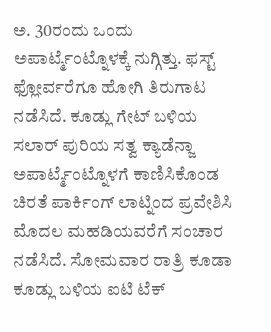ಅ. 30ರಂದು ಒಂದು ಅಪಾರ್ಟ್ಮೆಂಟ್ನೊಳಕ್ಕೆ ನುಗ್ಗಿತ್ತು. ಫಸ್ಟ್ ಫ್ಲೋರ್ವರೆಗೂ ಹೋಗಿ ತಿರುಗಾಟ ನಡೆಸಿದೆ. ಕೂಡ್ಲು ಗೇಟ್ ಬಳಿಯ ಸಲಾರ್ ಪುರಿಯ ಸತ್ವ ಕ್ಯಾಡೆನ್ಜಾ ಅಪಾರ್ಟ್ಮೆಂಟ್ನೊಳಗೆ ಕಾಣಿಸಿಕೊಂಡ ಚಿರತೆ ಪಾರ್ಕಿಂಗ್ ಲಾಟ್ನಿಂದ ಪ್ರವೇಶಿಸಿ ಮೊದಲ ಮಹಡಿಯವರೆಗೆ ಸಂಚಾರ ನಡೆಸಿದೆ. ಸೋಮವಾರ ರಾತ್ರಿ ಕೂಡಾ ಕೂಡ್ಲು ಬಳಿಯ ಐಟಿ ಟೆಕ್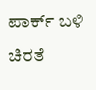ಪಾರ್ಕ್ ಬಳಿ ಚಿರತೆ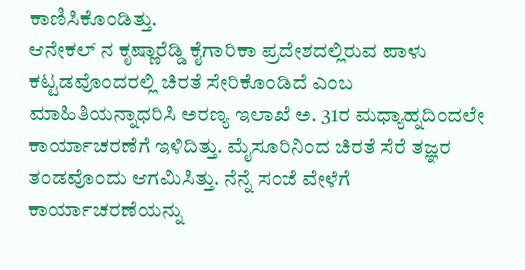ಕಾಣಿಸಿಕೊಂಡಿತ್ತು.
ಆನೇಕಲ್ ನ ಕೃಷ್ಣಾರೆಡ್ಡಿ ಕೈಗಾರಿಕಾ ಪ್ರದೇಶದಲ್ಲಿರುವ ಪಾಳು ಕಟ್ಟಡವೊಂದರಲ್ಲಿ ಚಿರತೆ ಸೇರಿಕೊಂಡಿದೆ ಎಂಬ ಮಾಹಿತಿಯನ್ನಾಧರಿಸಿ ಅರಣ್ಯ ಇಲಾಖೆ ಅ. 31ರ ಮಧ್ಯಾಹ್ನದಿಂದಲೇ ಕಾರ್ಯಾಚರಣೆಗೆ ಇಳಿದಿತ್ತು. ಮೈಸೂರಿನಿಂದ ಚಿರತೆ ಸೆರೆ ತಜ್ಞರ ತಂಡವೊಂದು ಆಗಮಿಸಿತ್ತು. ನೆನ್ನೆ ಸಂಜೆ ವೇಳೆಗೆ ಕಾರ್ಯಾಚರಣೆಯನ್ನು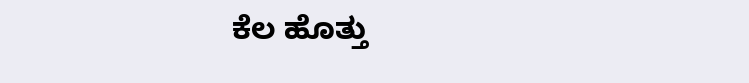ಕೆಲ ಹೊತ್ತು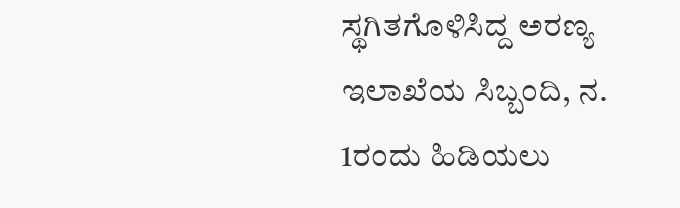ಸ್ಥಗಿತಗೊಳಿಸಿದ್ದ ಅರಣ್ಯ ಇಲಾಖೆಯ ಸಿಬ್ಬಂದಿ, ನ. 1ರಂದು ಹಿಡಿಯಲು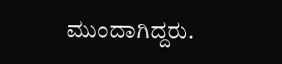ಮುಂದಾಗಿದ್ದರು.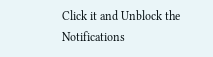Click it and Unblock the Notifications